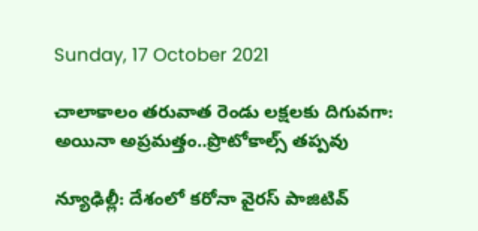Sunday, 17 October 2021

చాలాకాలం తరువాత రెండు లక్షలకు దిగువగా: అయినా అప్రమత్తం..ప్రొటోకాల్స్ తప్పవు

న్యూఢిల్లీ: దేశంలో కరోనా వైరస్ పాజిటివ్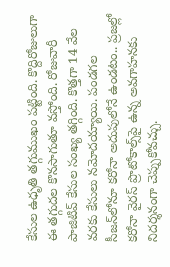కేసుల ఉధృతి తగ్గుముఖం పట్టింది. కొద్దిరోజులుగా ఈ తగ్గుదల కొనసాగుతూ వస్తోంది. రోజువారీ పాజిటివ్ కేసుల సంఖ్య తగ్గింది. కొత్తగా 14 వేల వరకు కేసులు నమోదయ్యాయి. పండగల సీజన్‌లోనూ కరోనా అదుపులోనే ఉండటం.. ప్రజల్లో కరోనా వైరస్ ప్రొటోకాల్స్‌పై ఉన్న అవగాహనకు నిదర్శనంగా చెప్పుకోవచ్చు.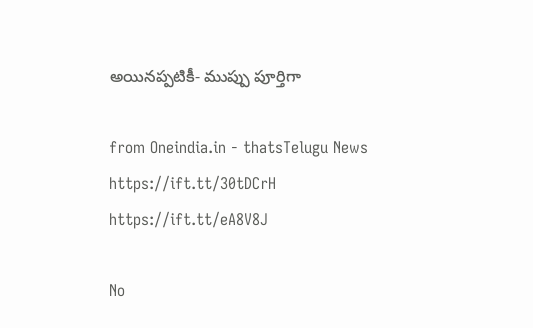అయినప్పటికీ- ముప్పు పూర్తిగా

from Oneindia.in - thatsTelugu News https://ift.tt/30tDCrH
https://ift.tt/eA8V8J

No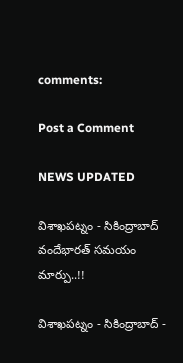comments:

Post a Comment

NEWS UPDATED

విశాఖపట్నం - సికింద్రాబాద్ వందేభారత్ సమయం మార్పు..!!

విశాఖపట్నం - సికింద్రాబాద్ -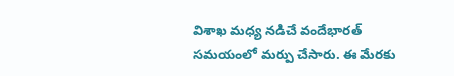విశాఖ మధ్య నడిచే వందేభారత్ సమయంలో మర్పు చేసారు. ఈ మేరకు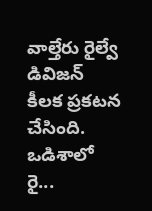వాల్తేరు రైల్వే డివిజన్ కీలక ప్రకటన చేసింది. ఒడిశాలో రై...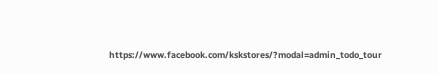https://www.facebook.com/kskstores/?modal=admin_todo_tour